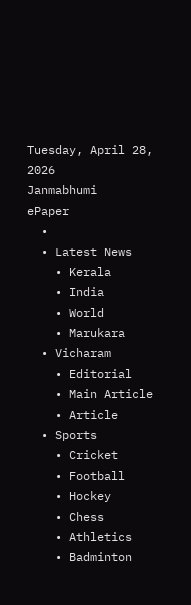Tuesday, April 28, 2026
Janmabhumi
ePaper
  •
  • Latest News
    • Kerala
    • India
    • World
    • Marukara
  • Vicharam
    • Editorial
    • Main Article
    • Article
  • Sports
    • Cricket
    • Football
    • Hockey
    • Chess
    • Athletics
    • Badminton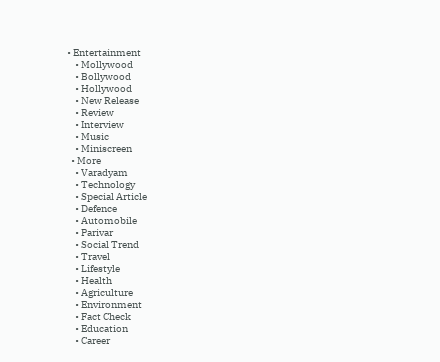• Entertainment
    • Mollywood
    • Bollywood
    • Hollywood
    • New Release
    • Review
    • Interview
    • Music
    • Miniscreen
  • More
    • Varadyam
    • Technology
    • Special Article
    • Defence
    • Automobile
    • Parivar
    • Social Trend
    • Travel
    • Lifestyle
    • Health
    • Agriculture
    • Environment
    • Fact Check
    • Education
    • Career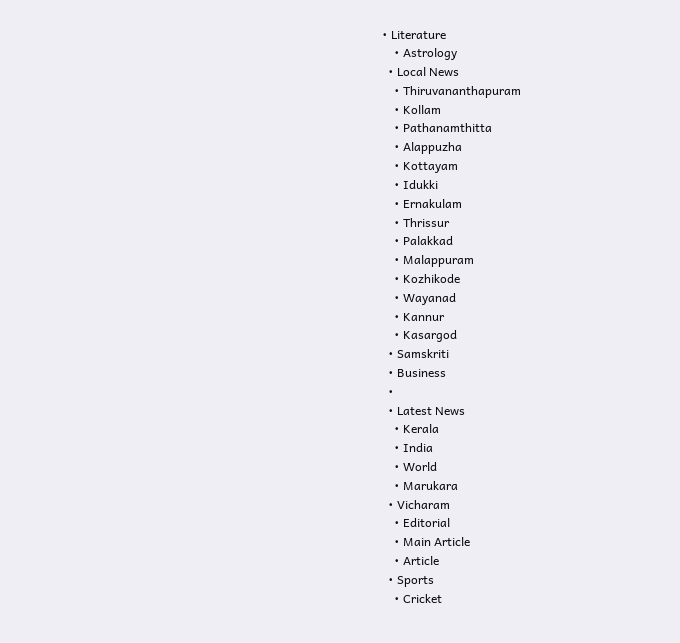• Literature
    • Astrology
  • Local News
    • Thiruvananthapuram
    • Kollam
    • Pathanamthitta
    • Alappuzha
    • Kottayam
    • Idukki
    • Ernakulam
    • Thrissur
    • Palakkad
    • Malappuram
    • Kozhikode
    • Wayanad
    • Kannur
    • Kasargod
  • Samskriti
  • Business
  •
  • Latest News
    • Kerala
    • India
    • World
    • Marukara
  • Vicharam
    • Editorial
    • Main Article
    • Article
  • Sports
    • Cricket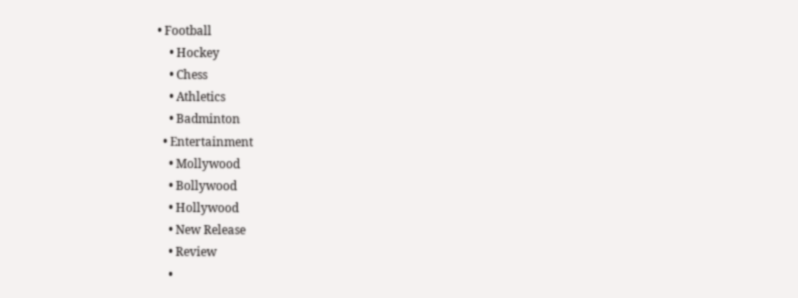• Football
    • Hockey
    • Chess
    • Athletics
    • Badminton
  • Entertainment
    • Mollywood
    • Bollywood
    • Hollywood
    • New Release
    • Review
    •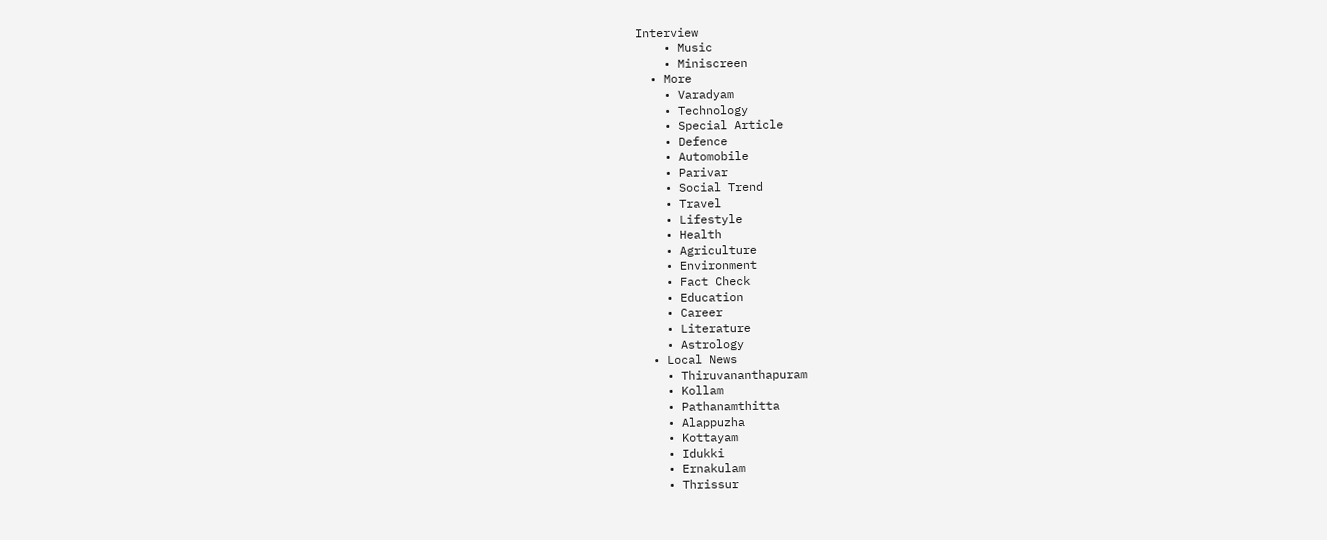Interview
    • Music
    • Miniscreen
  • More
    • Varadyam
    • Technology
    • Special Article
    • Defence
    • Automobile
    • Parivar
    • Social Trend
    • Travel
    • Lifestyle
    • Health
    • Agriculture
    • Environment
    • Fact Check
    • Education
    • Career
    • Literature
    • Astrology
  • Local News
    • Thiruvananthapuram
    • Kollam
    • Pathanamthitta
    • Alappuzha
    • Kottayam
    • Idukki
    • Ernakulam
    • Thrissur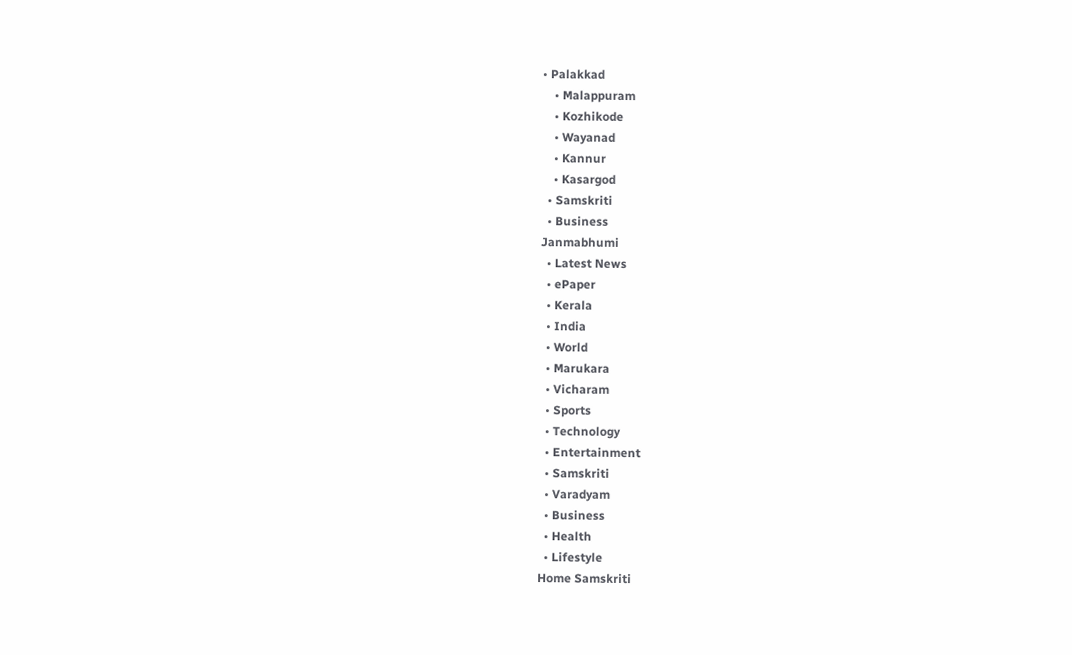• Palakkad
    • Malappuram
    • Kozhikode
    • Wayanad
    • Kannur
    • Kasargod
  • Samskriti
  • Business
Janmabhumi
  • Latest News
  • ePaper
  • Kerala
  • India
  • World
  • Marukara
  • Vicharam
  • Sports
  • Technology
  • Entertainment
  • Samskriti
  • Varadyam
  • Business
  • Health
  • Lifestyle
Home Samskriti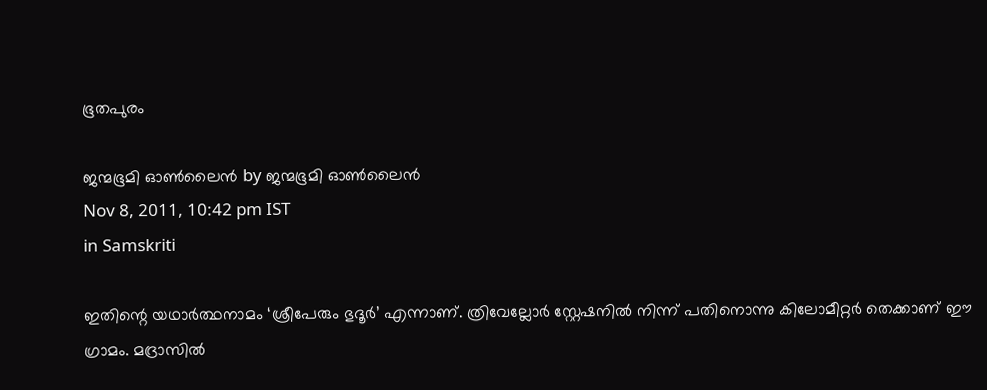ഭൂതപുരം

ജന്മഭൂമി ഓണ്‍ലൈന്‍ by ജന്മഭൂമി ഓണ്‍ലൈന്‍
Nov 8, 2011, 10:42 pm IST
in Samskriti

ഇതിന്റെ യഥാര്‍ത്ഥനാമം ‘ശ്രീപേരും ഭുദൂര്‍’ എന്നാണ്‌. ത്രിവേല്ലോര്‍ സ്റ്റേഷനില്‍ നിന്ന്‌ പതിനൊന്നു കിലോമീറ്റര്‍ തെക്കാണ്‌ ഈ ഗ്രാമം. മദ്രാസില്‍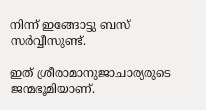നിന്ന്‌ ഇങ്ങോട്ടു ബസ്‌ സര്‍വ്വീസുണ്ട്‌.

ഇത്‌ ശ്രീരാമാനുജാചാര്യരുടെ ജന്മഭൂമിയാണ്‌.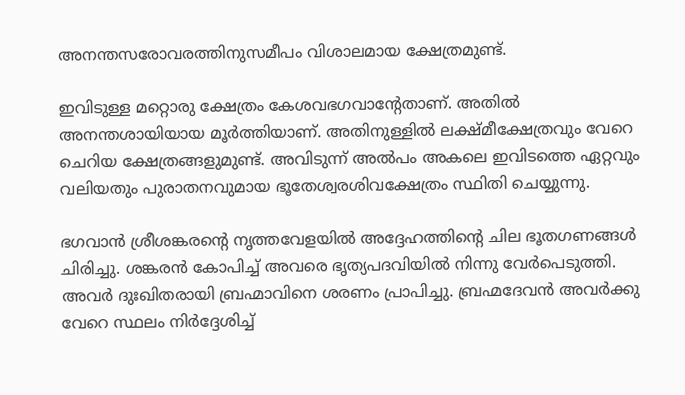അനന്തസരോവരത്തിനുസമീപം വിശാലമായ ക്ഷേത്രമുണ്ട്‌.

ഇവിടുള്ള മറ്റൊരു ക്ഷേത്രം കേശവഭഗവാന്റേതാണ്‌. അതില്‍ അനന്തശായിയായ മൂര്‍ത്തിയാണ്‌. അതിനുള്ളില്‍ ലക്ഷ്മീക്ഷേത്രവും വേറെ ചെറിയ ക്ഷേത്രങ്ങളുമുണ്ട്‌. അവിടുന്ന്‌ അല്‍പം അകലെ ഇവിടത്തെ ഏറ്റവും വലിയതും പുരാതനവുമായ ഭൂതേശ്വരശിവക്ഷേത്രം സ്ഥിതി ചെയ്യുന്നു.

ഭഗവാന്‍ ശ്രീശങ്കരന്റെ നൃത്തവേളയില്‍ അദ്ദേഹത്തിന്റെ ചില ഭൂതഗണങ്ങള്‍ ചിരിച്ചു. ശങ്കരന്‍ കോപിച്ച്‌ അവരെ ഭൃത്യപദവിയില്‍ നിന്നു വേര്‍പെടുത്തി. അവര്‍ ദുഃഖിതരായി ബ്രഹ്മാവിനെ ശരണം പ്രാപിച്ചു. ബ്രഹ്മദേവന്‍ അവര്‍ക്കു വേറെ സ്ഥലം നിര്‍ദ്ദേശിച്ച്‌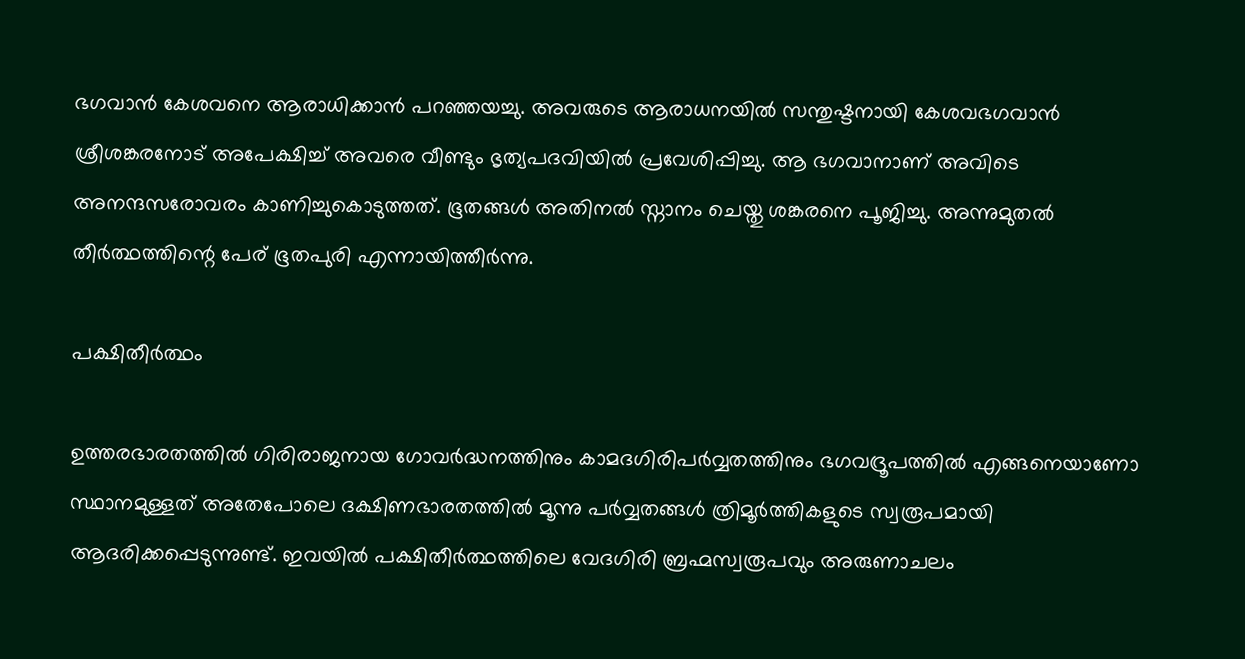ഭഗവാന്‍ കേശവനെ ആരാധിക്കാന്‍ പറഞ്ഞയച്ചു. അവരുടെ ആരാധനയില്‍ സന്തുഷ്ടനായി കേശവഭഗവാന്‍ ശ്രീശങ്കരനോട്‌ അപേക്ഷിച്ച്‌ അവരെ വീണ്ടും ഭൃത്യപദവിയില്‍ പ്രവേശിപ്പിച്ചു. ആ ഭഗവാനാണ്‌ അവിടെ അനന്ദസരോവരം കാണിച്ചുകൊടുത്തത്‌. ഭൂതങ്ങള്‍ അതിനല്‍ സ്നാനം ചെയ്തു ശങ്കരനെ പൂജിച്ചു. അന്നുമുതല്‍ തീര്‍ത്ഥത്തിന്റെ പേര്‌ ഭൂതപുരി എന്നായിത്തീര്‍ന്നു.

പക്ഷിതീര്‍ത്ഥം

ഉത്തരഭാരതത്തില്‍ ഗിരിരാജനായ ഗോവര്‍ദ്ധനത്തിനും കാമദഗിരിപര്‍വ്വതത്തിനും ഭഗവദ്രൂപത്തില്‍ എങ്ങനെയാണോ സ്ഥാനമുള്ളത്‌ അതേപോലെ ദക്ഷിണഭാരതത്തില്‍ മൂന്നു പര്‍വ്വതങ്ങള്‍ ത്രിമൂര്‍ത്തികളുടെ സ്വരൂപമായി ആദരിക്കപ്പെടുന്നുണ്ട്‌. ഇവയില്‍ പക്ഷിതീര്‍ത്ഥത്തിലെ വേദഗിരി ബ്രഹ്മസ്വരൂപവും അരുണാചലം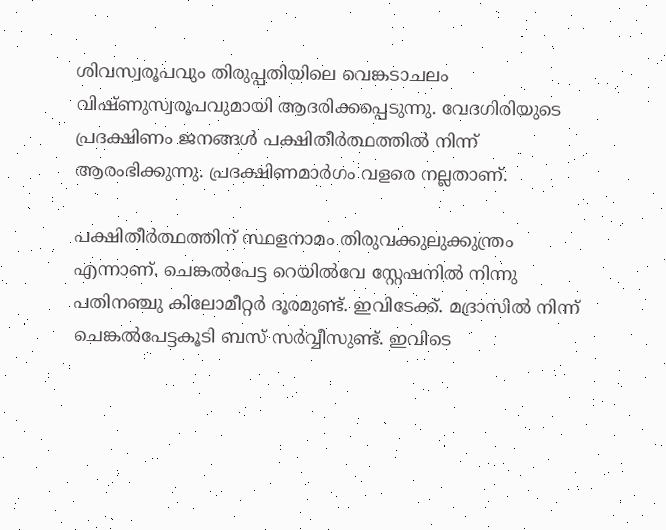ശിവസ്വരൂപവും തിരുപ്പതിയിലെ വെങ്കടാചലം വിഷ്ണുസ്വരൂപവുമായി ആദരിക്കപ്പെടുന്നു. വേദഗിരിയുടെ പ്രദക്ഷിണം ജനങ്ങള്‍ പക്ഷിതീര്‍ത്ഥത്തില്‍ നിന്ന്‌ ആരംഭിക്കുന്നു. പ്രദക്ഷിണമാര്‍ഗം വളരെ നല്ലതാണ്‌.

പക്ഷിതീര്‍ത്ഥത്തിന്‌ സ്ഥളനാമം തിരുവക്കുലുക്കുന്ത്രം എന്നാണ്‌. ചെങ്കല്‍പേട്ട റെയില്‍വേ സ്റ്റേഷനില്‍ നിന്നു പതിനഞ്ചു കിലോമീറ്റര്‍ ദൂരമുണ്ട്‌. ഇവിടേക്ക്‌. മദ്രാസില്‍ നിന്ന്‌ ചെങ്കല്‍പേട്ടകൂടി ബസ്‌ സര്‍വ്വീസുണ്ട്‌. ഇവിടെ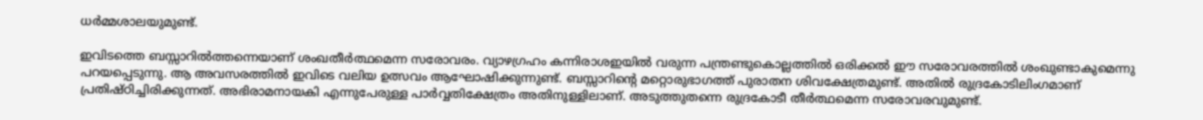ധര്‍മ്മശാലയുമുണ്ട്‌.

ഇവിടത്തെ ബസ്സാറില്‍ത്തന്നെയാണ്‌ ശംഖതീര്‍ത്ഥമെന്ന സരോവരം. വ്യാഴഗ്രഹം കന്നിരാശഇയില്‍ വരുന്ന പന്ത്രണ്ടുകൊല്ലത്തില്‍ ഒരിക്കല്‍ ഈ സരോവരത്തില്‍ ശംഖുണ്ടാകുമെന്നു പറയപ്പെടുന്നു. ആ അവസരത്തില്‍ ഇവിടെ വലിയ ഉത്സവം ആഘോഷിക്കുന്നുണ്ട്‌. ബസ്സാറിന്റെ മറ്റൊരുഭാഗത്ത്‌ പുരാതന ശിവക്ഷേത്രമുണ്ട്‌. അതില്‍ രുദ്രകോടിലിംഗമാണ്‌ പ്രതിഷ്ഠിച്ചിരിക്കുന്നത്‌. അഭിരാമനായകി എന്നുപേരുള്ള പാര്‍വ്വതിക്ഷേത്രം അതിനുള്ളിലാണ്‌. അടുത്തുതന്നെ രുദ്രകോടീ തീര്‍ത്ഥമെന്ന സരോവരവുമുണ്ട്‌.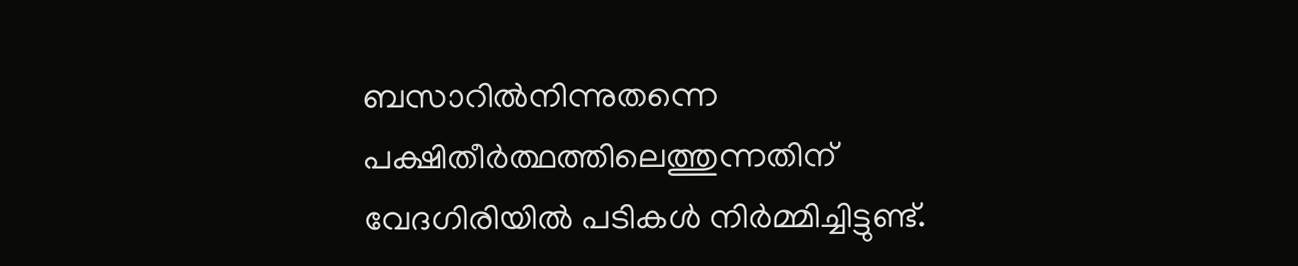ബസാറില്‍നിന്നുതന്നെ പക്ഷിതീര്‍ത്ഥത്തിലെത്തുന്നതിന്‌ വേദഗിരിയില്‍ പടികള്‍ നിര്‍മ്മിച്ചിട്ടുണ്ട്‌.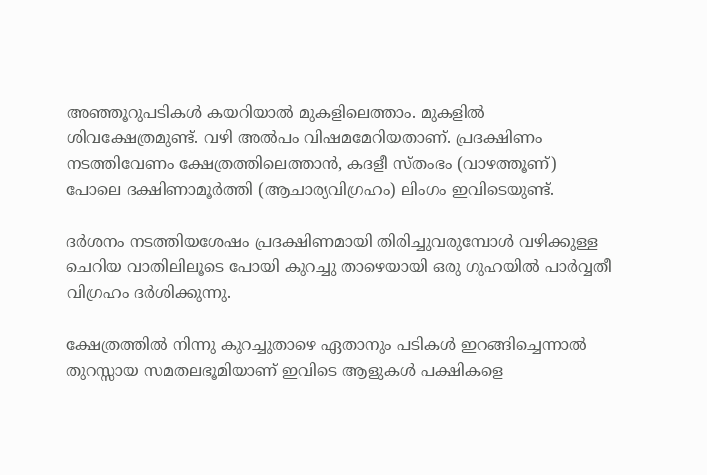അഞ്ഞൂറുപടികള്‍ കയറിയാല്‍ മുകളിലെത്താം. മുകളില്‍ ശിവക്ഷേത്രമുണ്ട്‌. വഴി അല്‍പം വിഷമമേറിയതാണ്‌. പ്രദക്ഷിണം നടത്തിവേണം ക്ഷേത്രത്തിലെത്താന്‍, കദളീ സ്തംഭം (വാഴത്തൂണ്‌) പോലെ ദക്ഷിണാമൂര്‍ത്തി (ആചാര്യവിഗ്രഹം) ലിംഗം ഇവിടെയുണ്ട്‌.

ദര്‍ശനം നടത്തിയശേഷം പ്രദക്ഷിണമായി തിരിച്ചുവരുമ്പോള്‍ വഴിക്കുള്ള ചെറിയ വാതിലിലൂടെ പോയി കുറച്ചു താഴെയായി ഒരു ഗുഹയില്‍ പാര്‍വ്വതീ വിഗ്രഹം ദര്‍ശിക്കുന്നു.

ക്ഷേത്രത്തില്‍ നിന്നു കുറച്ചുതാഴെ ഏതാനും പടികള്‍ ഇറങ്ങിച്ചെന്നാല്‍ തുറസ്സായ സമതലഭൂമിയാണ്‌ ഇവിടെ ആളുകള്‍ പക്ഷികളെ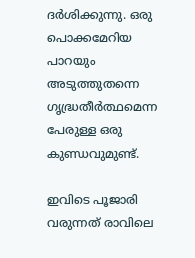ദര്‍ശിക്കുന്നു. ഒരു പൊക്കമേറിയ പാറയും അടുത്തുതന്നെ ഗൃദ്ധ്രതീര്‍ത്ഥമെന്ന പേരുള്ള ഒരു കുണ്ഡവുമുണ്ട്‌.

ഇവിടെ പൂജാരി വരുന്നത്‌ രാവിലെ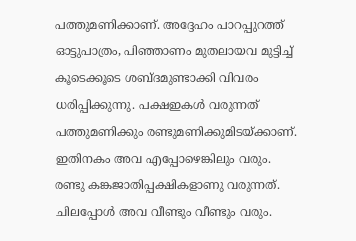പത്തുമണിക്കാണ്‌. അദ്ദേഹം പാറപ്പുറത്ത്‌ ഓട്ടുപാത്രം, പിഞ്ഞാണം മുതലായവ മുട്ടിച്ച്‌ കൂടെക്കൂടെ ശബ്ദമുണ്ടാക്കി വിവരം ധരിപ്പിക്കുന്നു. പക്ഷഇകള്‍ വരുന്നത്‌ പത്തുമണിക്കും രണ്ടുമണിക്കുമിടയ്‌ക്കാണ്‌. ഇതിനകം അവ എപ്പോഴെങ്കിലും വരും. രണ്ടു കങ്കജാതിപ്പക്ഷികളാണു വരുന്നത്‌. ചിലപ്പോള്‍ അവ വീണ്ടും വീണ്ടും വരും.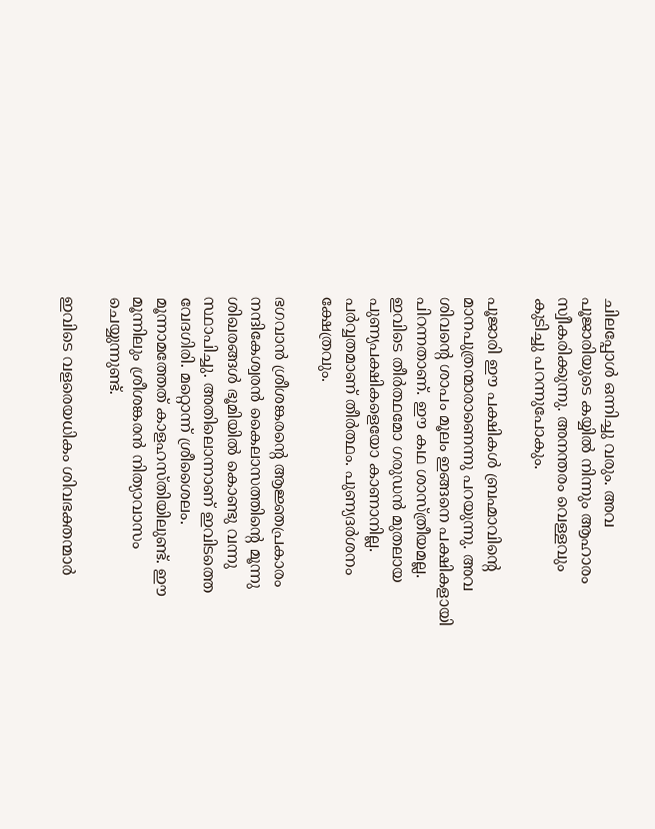ചിലപ്പോള്‍ ഒന്നിച്ചു വരും. അവ പൂജാരിയുടെ കയ്യില്‍ നിന്നും ആഹാരം സ്വീകരിക്കുന്നു. അനന്തരം വെള്ളവും കുടിച്ചു പറന്നുപോകും.

പൂജാരി ഈ പക്ഷികള്‍ ബ്രഹ്മാവിന്റെ മാനപുത്രന്മാരാണെന്നു പറയുന്നു. അവ ശിവന്റെ ശാപം മൂലം ഇങ്ങനെ പക്ഷികളായി പിറന്നതാണ്‌. ഈ കഥ ശാസ്ത്രീയമല്ല. ഇവിടെ തീര്‍ത്ഥമോ ഗരുഡന്‍ മുതലായ പുണ്യപക്ഷികളെയോ കാണാനില്ല. പര്‍വ്വതമാണ്‌ തീര്‍ത്ഥം. പുണ്യദര്‍ശനം ക്ഷേത്രവും.

ഭഗവാന്‍ ശ്രീശങ്കരന്റെ ആജ്ഞപ്രകാരം നന്ദികേശ്വരന്‍ കൈലാസത്തിന്റെ മൂന്നു ശിഖരങ്ങള്‍ ഭൂമിയില്‍ കൊണ്ടു വന്നു സ്ഥാപിച്ചു. അതിലൊന്നാണ്‌ ഇവിടത്തെ വേദഗിരി. മറ്റൊന്ന്‌ ശ്രീശൈലം. മൂന്നാമത്തേത്‌ കാളഹസ്തിയിലുണ്ട്‌. ഈ മൂന്നിലും ശ്രീശങ്കരന്‍ നിത്യാവാസം ചെയ്യുന്നുണ്ട്‌.

ഇവിടെ വളരെയധികം ശിവഭക്തന്മാര്‍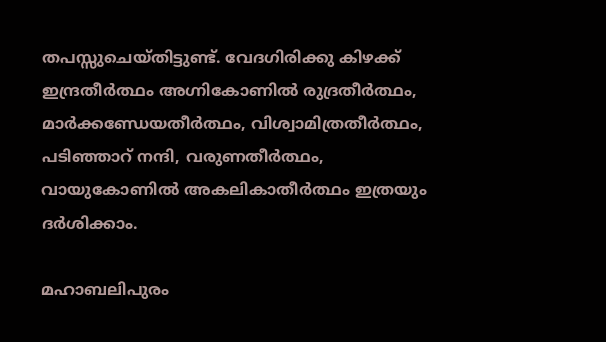തപസ്സുചെയ്തിട്ടുണ്ട്‌. വേദഗിരിക്കു കിഴക്ക്‌ ഇന്ദ്രതീര്‍ത്ഥം അഗ്നികോണില്‍ രുദ്രതീര്‍ത്ഥം, മാര്‍ക്കണ്ഡേയതീര്‍ത്ഥം, വിശ്വാമിത്രതീര്‍ത്ഥം, പടിഞ്ഞാറ്‌ നന്ദി, വരുണതീര്‍ത്ഥം, വായുകോണില്‍ അകലികാതീര്‍ത്ഥം ഇത്രയും ദര്‍ശിക്കാം.

മഹാബലിപുരം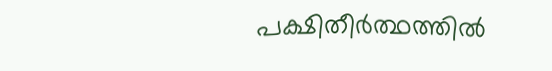പക്ഷിതീര്‍ത്ഥത്തില്‍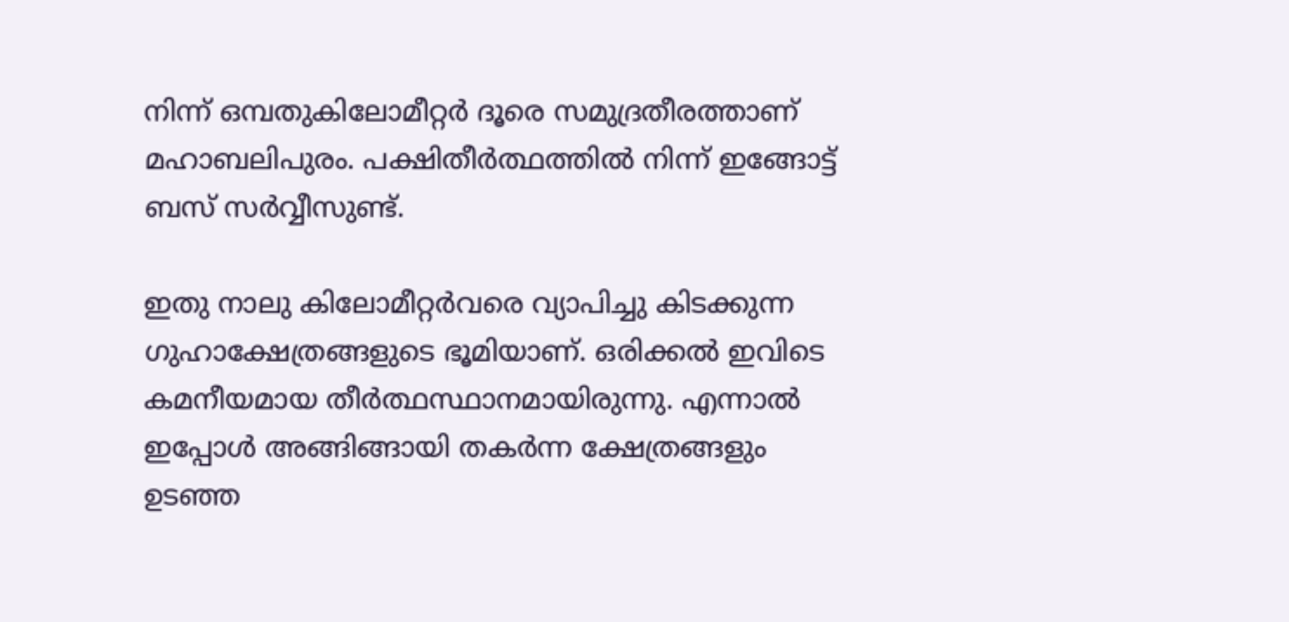നിന്ന്‌ ഒമ്പതുകിലോമീറ്റര്‍ ദൂരെ സമുദ്രതീരത്താണ്‌ മഹാബലിപുരം. പക്ഷിതീര്‍ത്ഥത്തില്‍ നിന്ന്‌ ഇങ്ങോട്ട്‌ ബസ്‌ സര്‍വ്വീസുണ്ട്‌.

ഇതു നാലു കിലോമീറ്റര്‍വരെ വ്യാപിച്ചു കിടക്കുന്ന ഗുഹാക്ഷേത്രങ്ങളുടെ ഭൂമിയാണ്‌. ഒരിക്കല്‍ ഇവിടെ കമനീയമായ തീര്‍ത്ഥസ്ഥാനമായിരുന്നു. എന്നാല്‍ ഇപ്പോള്‍ അങ്ങിങ്ങായി തകര്‍ന്ന ക്ഷേത്രങ്ങളും ഉടഞ്ഞ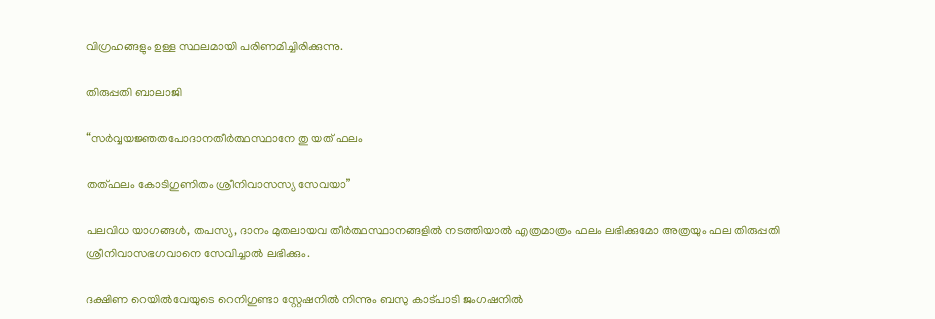വിഗ്രഹങ്ങളും ഉള്ള സ്ഥലമായി പരിണമിച്ചിരിക്കുന്നു.

തിരുപ്പതി ബാലാജി

“സര്‍വ്വയജ്ഞതപോദാനതീര്‍ത്ഥസ്ഥാനേ തു യത്‌ ഫലം

തത്ഫലം കോടിഗുണിതം ശ്രീനിവാസസ്യ സേവയാ”

പലവിധ യാഗങ്ങള്‍, തപസ്യ, ദാനം മുതലായവ തീര്‍ത്ഥസ്ഥാനങ്ങളില്‍ നടത്തിയാല്‍ എത്രമാത്രം ഫലം ലഭിക്കുമോ അത്രയും ഫല തിരുപ്പതി ശ്രീനിവാസഭഗവാനെ സേവിച്ചാല്‍ ലഭിക്കും.

ദക്ഷിണ റെയില്‍വേയുടെ റെനിഗുണ്ടാ സ്റ്റേഷനില്‍ നിന്നും ബസു കാട്പാടി ജംഗഷനില്‍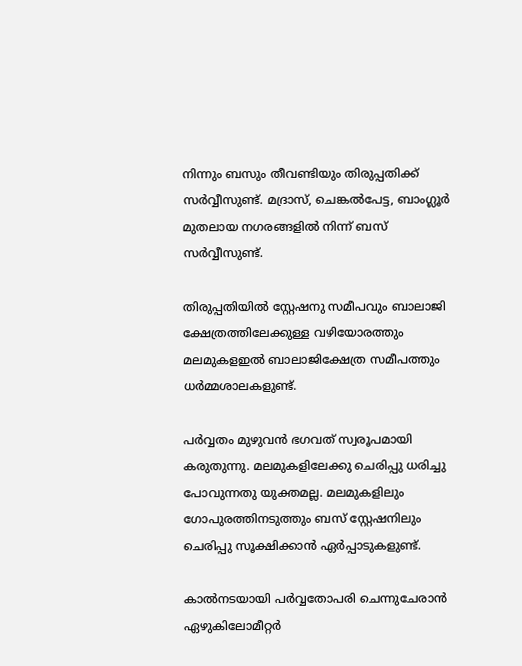നിന്നും ബസും തീവണ്ടിയും തിരുപ്പതിക്ക്‌ സര്‍വ്വീസുണ്ട്‌. മദ്രാസ്‌, ചെങ്കല്‍പേട്ട, ബാംഗ്ലൂര്‍ മുതലായ നഗരങ്ങളില്‍ നിന്ന്‌ ബസ്‌ സര്‍വ്വീസുണ്ട്‌.

തിരുപ്പതിയില്‍ സ്റ്റേഷനു സമീപവും ബാലാജി ക്ഷേത്രത്തിലേക്കുള്ള വഴിയോരത്തും മലമുകളഇല്‍ ബാലാജിക്ഷേത്ര സമീപത്തും ധര്‍മ്മശാലകളുണ്ട്‌.

പര്‍വ്വതം മുഴുവന്‍ ഭഗവത്‌ സ്വരൂപമായി കരുതുന്നു. മലമുകളിലേക്കു ചെരിപ്പു ധരിച്ചു പോവുന്നതു യുക്തമല്ല. മലമുകളിലും ഗോപുരത്തിനടുത്തും ബസ്‌ സ്റ്റേഷനിലും ചെരിപ്പു സൂക്ഷിക്കാന്‍ ഏര്‍പ്പാടുകളുണ്ട്‌.

കാല്‍നടയായി പര്‍വ്വതോപരി ചെന്നുചേരാന്‍ ഏഴുകിലോമീറ്റര്‍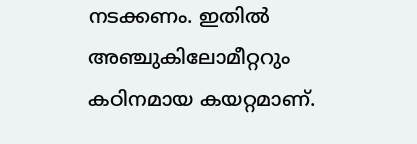നടക്കണം. ഇതില്‍ അഞ്ചുകിലോമീറ്ററും കഠിനമായ കയറ്റമാണ്‌.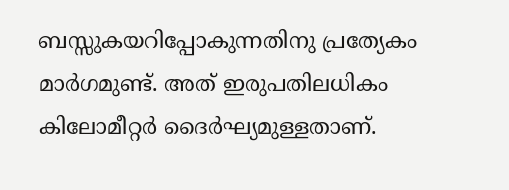ബസ്സുകയറിപ്പോകുന്നതിനു പ്രത്യേകം മാര്‍ഗമുണ്ട്‌. അത്‌ ഇരുപതിലധികം കിലോമീറ്റര്‍ ദൈര്‍ഘ്യമുള്ളതാണ്‌.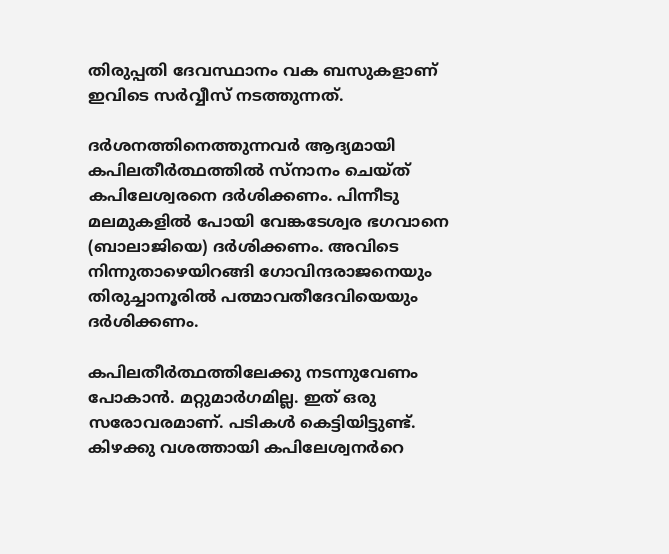തിരുപ്പതി ദേവസ്ഥാനം വക ബസുകളാണ്‌ ഇവിടെ സര്‍വ്വീസ്‌ നടത്തുന്നത്‌.

ദര്‍ശനത്തിനെത്തുന്നവര്‍ ആദ്യമായി കപിലതീര്‍ത്ഥത്തില്‍ സ്നാനം ചെയ്ത്‌ കപിലേശ്വരനെ ദര്‍ശിക്കണം. പിന്നീടു മലമുകളില്‍ പോയി വേങ്കടേശ്വര ഭഗവാനെ (ബാലാജിയെ) ദര്‍ശിക്കണം. അവിടെ നിന്നുതാഴെയിറങ്ങി ഗോവിന്ദരാജനെയും തിരുച്ചാനൂരില്‍ പത്മാവതീദേവിയെയും ദര്‍ശിക്കണം.

കപിലതീര്‍ത്ഥത്തിലേക്കു നടന്നുവേണം പോകാന്‍. മറ്റുമാര്‍ഗമില്ല. ഇത്‌ ഒരു സരോവരമാണ്‌. പടികള്‍ കെട്ടിയിട്ടുണ്ട്‌. കിഴക്കു വശത്തായി കപിലേശ്വനര്‍റെ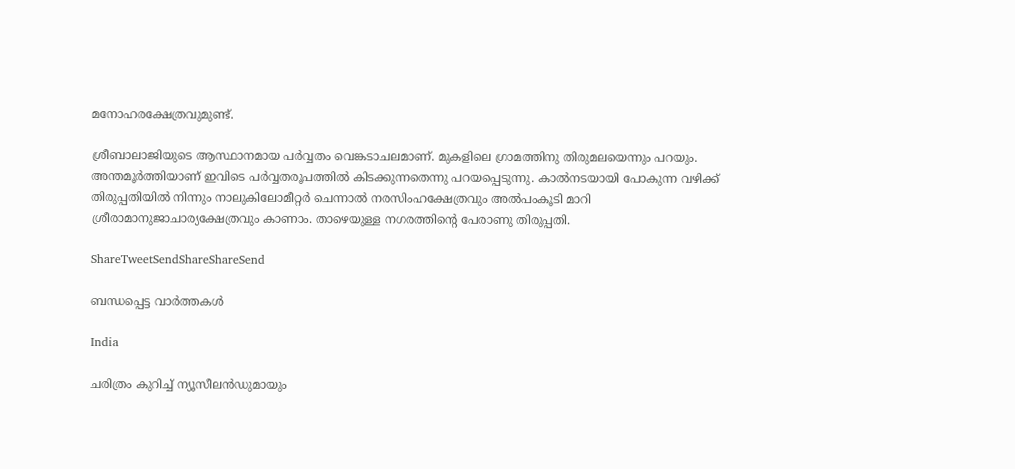മനോഹരക്ഷേത്രവുമുണ്ട്‌.

ശ്രീബാലാജിയുടെ ആസ്ഥാനമായ പര്‍വ്വതം വെങ്കടാചലമാണ്‌. മുകളിലെ ഗ്രാമത്തിനു തിരുമലയെന്നും പറയും. അന്തമൂര്‍ത്തിയാണ്‌ ഇവിടെ പര്‍വ്വതരൂപത്തില്‍ കിടക്കുന്നതെന്നു പറയപ്പെടുന്നു. കാല്‍നടയായി പോകുന്ന വഴിക്ക്‌ തിരുപ്പതിയില്‍ നിന്നും നാലുകിലോമീറ്റര്‍ ചെന്നാല്‍ നരസിംഹക്ഷേത്രവും അല്‍പംകൂടി മാറി ശ്രീരാമാനുജാചാര്യക്ഷേത്രവും കാണാം. താഴെയുള്ള നഗരത്തിന്റെ പേരാണു തിരുപ്പതി.

ShareTweetSendShareShareSend

ബന്ധപ്പെട്ട വാര്‍ത്തകള്‍

India

ചരിത്രം കുറിച്ച് ന്യൂസീലന്‍ഡുമായും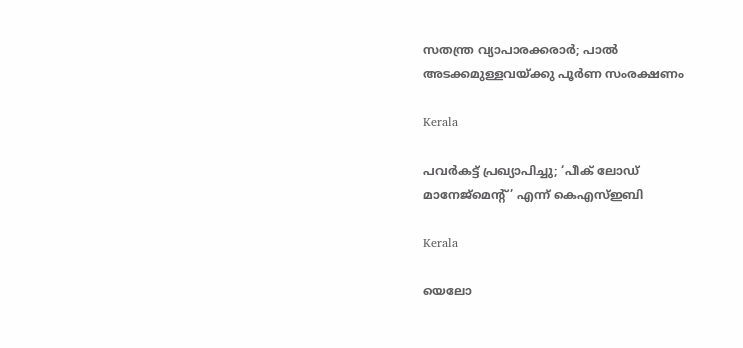സതന്ത്ര വ്യാപാരക്കരാര്‍; പാല്‍ അടക്കമുള്ളവയ്‌ക്കു പൂര്‍ണ സംരക്ഷണം

Kerala

പവര്‍കട്ട് പ്രഖ്യാപിച്ചു; ‘പീക് ലോഡ് മാനേജ്‌മെന്റ്’ എന്ന് കെഎസ്ഇബി

Kerala

യെലോ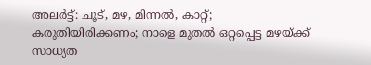അലര്‍ട്ട്: ചൂട്, മഴ, മിന്നല്‍, കാറ്റ്; കരുതിയിരിക്കണം; നാളെ മുതല്‍ ഒറ്റപ്പെട്ട മഴയ്‌ക്ക് സാധ്യത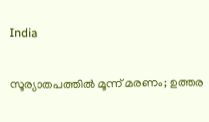India

സൂര്യാതപത്തില്‍ മൂന്ന് മരണം; ഉത്തര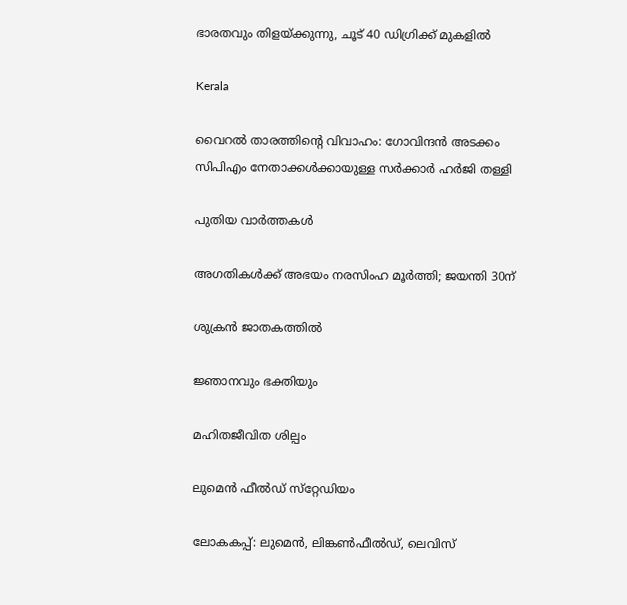ഭാരതവും തിളയ്‌ക്കുന്നു, ചൂട് 40 ഡിഗ്രിക്ക് മുകളില്‍

Kerala

വൈറല്‍ താരത്തിന്റെ വിവാഹം: ഗോവിന്ദന്‍ അടക്കം സിപിഎം നേതാക്കള്‍ക്കായുള്ള സര്‍ക്കാര്‍ ഹര്‍ജി തള്ളി

പുതിയ വാര്‍ത്തകള്‍

അഗതികള്‍ക്ക് അഭയം നരസിംഹ മൂര്‍ത്തി; ജയന്തി 30ന്

ശുക്രന്‍ ജാതകത്തില്‍

ജ്ഞാനവും ഭക്തിയും

മഹിതജീവിത ശില്പം

ലുമെന്‍ ഫീല്‍ഡ് സ്‌റ്റേഡിയം

ലോകകപ്പ്: ലുമെന്‍, ലിങ്കണ്‍ഫീല്‍ഡ്, ലെവിസ്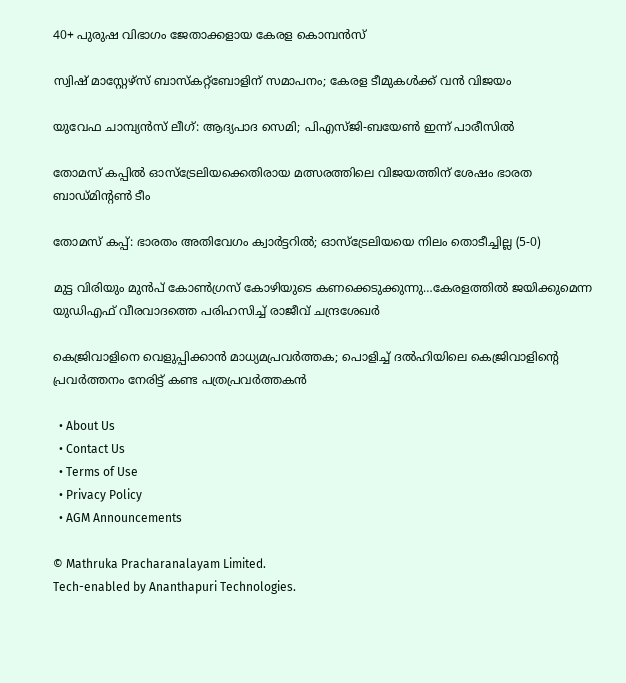40+ പുരുഷ വിഭാഗം ജേതാക്കളായ കേരള കൊമ്പന്‍സ്‌

സ്വിഷ് മാസ്റ്റേഴ്‌സ് ബാസ്‌കറ്റ്‌ബോളിന് സമാപനം; കേരള ടീമുകള്‍ക്ക് വന്‍ വിജയം

യുവേഫ ചാമ്പ്യന്‍സ് ലീഗ്: ആദ്യപാദ സെമി; പിഎസ്ജി-ബയേണ്‍ ഇന്ന് പാരീസില്‍

തോമസ് കപ്പില്‍ ഓസ്‌ട്രേലിയക്കെതിരായ മത്സരത്തിലെ വിജയത്തിന് ശേഷം ഭാരത ബാഡ്മിന്റണ്‍ ടീം

തോമസ് കപ്പ്: ഭാരതം അതിവേഗം ക്വാര്‍ട്ടറില്‍; ഓസ്‌ട്രേലിയയെ നിലം തൊടീച്ചില്ല (5-0)

മുട്ട വിരിയും മുന്‍പ് കോണ്‍ഗ്രസ് കോഴിയുടെ കണക്കെടുക്കുന്നു…കേരളത്തില്‍ ജയിക്കുമെന്ന യുഡിഎഫ് വീരവാദത്തെ പരിഹസിച്ച് രാജീവ് ചന്ദ്രശേഖര്‍

കെജ്രിവാളിനെ വെളുപ്പിക്കാന്‍ മാധ്യമപ്രവര്‍ത്തക; പൊളിച്ച് ദല്‍ഹിയിലെ കെജ്രിവാളിന്റെ പ്രവര്‍ത്തനം നേരിട്ട് കണ്ട പത്രപ്രവര്‍ത്തകന്‍

  • About Us
  • Contact Us
  • Terms of Use
  • Privacy Policy
  • AGM Announcements

© Mathruka Pracharanalayam Limited.
Tech-enabled by Ananthapuri Technologies.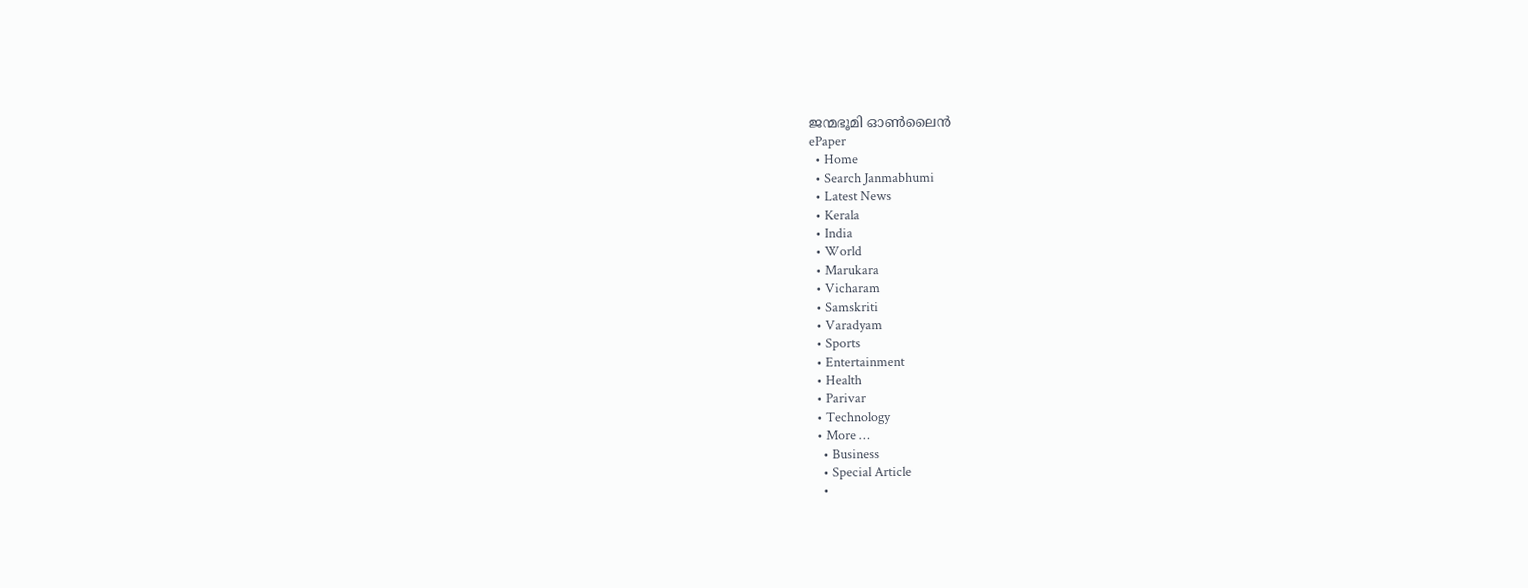ജന്മഭൂമി ഓണ്‍ലൈന്‍
ePaper
  • Home
  • Search Janmabhumi
  • Latest News
  • Kerala
  • India
  • World
  • Marukara
  • Vicharam
  • Samskriti
  • Varadyam
  • Sports
  • Entertainment
  • Health
  • Parivar
  • Technology
  • More …
    • Business
    • Special Article
    •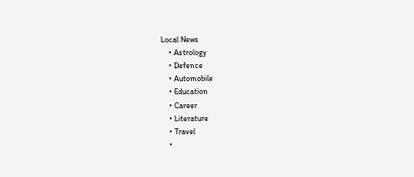Local News
    • Astrology
    • Defence
    • Automobile
    • Education
    • Career
    • Literature
    • Travel
    •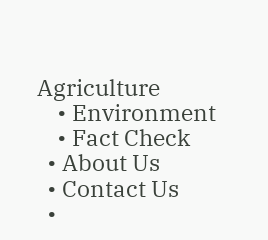Agriculture
    • Environment
    • Fact Check
  • About Us
  • Contact Us
  •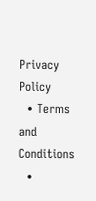Privacy Policy
  • Terms and Conditions
  •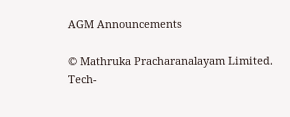AGM Announcements

© Mathruka Pracharanalayam Limited.
Tech-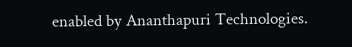enabled by Ananthapuri Technologies.